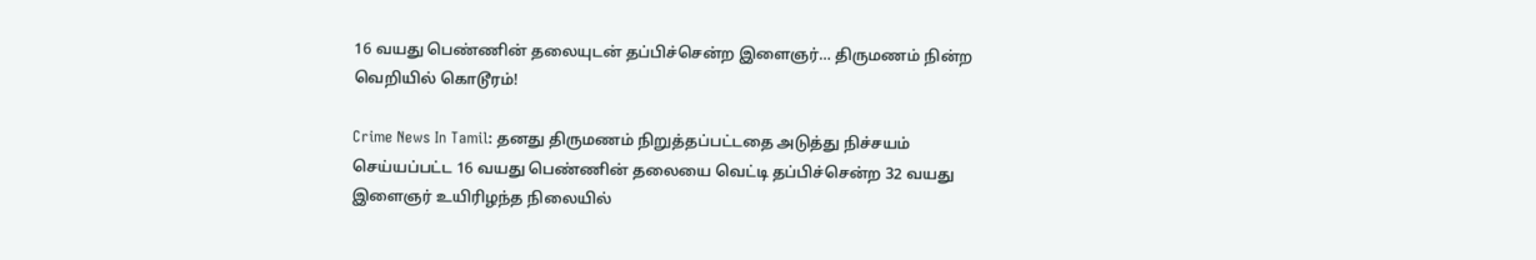16 வயது பெண்ணின் தலையுடன் தப்பிச்சென்ற இளைஞர்... திருமணம் நின்ற வெறியில் கொடூரம்!

Crime News In Tamil: தனது திருமணம் நிறுத்தப்பட்டதை அடுத்து நிச்சயம் செய்யப்பட்ட 16 வயது பெண்ணின் தலையை வெட்டி தப்பிச்சென்ற 32 வயது இளைஞர் உயிரிழந்த நிலையில்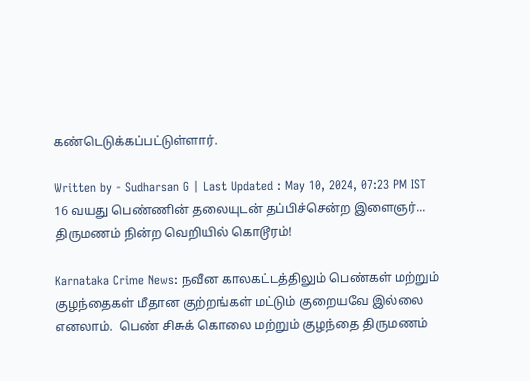கண்டெடுக்கப்பட்டுள்ளார்.

Written by - Sudharsan G | Last Updated : May 10, 2024, 07:23 PM IST
16 வயது பெண்ணின் தலையுடன் தப்பிச்சென்ற இளைஞர்... திருமணம் நின்ற வெறியில் கொடூரம்!

Karnataka Crime News: நவீன காலகட்டத்திலும் பெண்கள் மற்றும் குழந்தைகள் மீதான குற்றங்கள் மட்டும் குறையவே இல்லை எனலாம்.  பெண் சிசுக் கொலை மற்றும் குழந்தை திருமணம்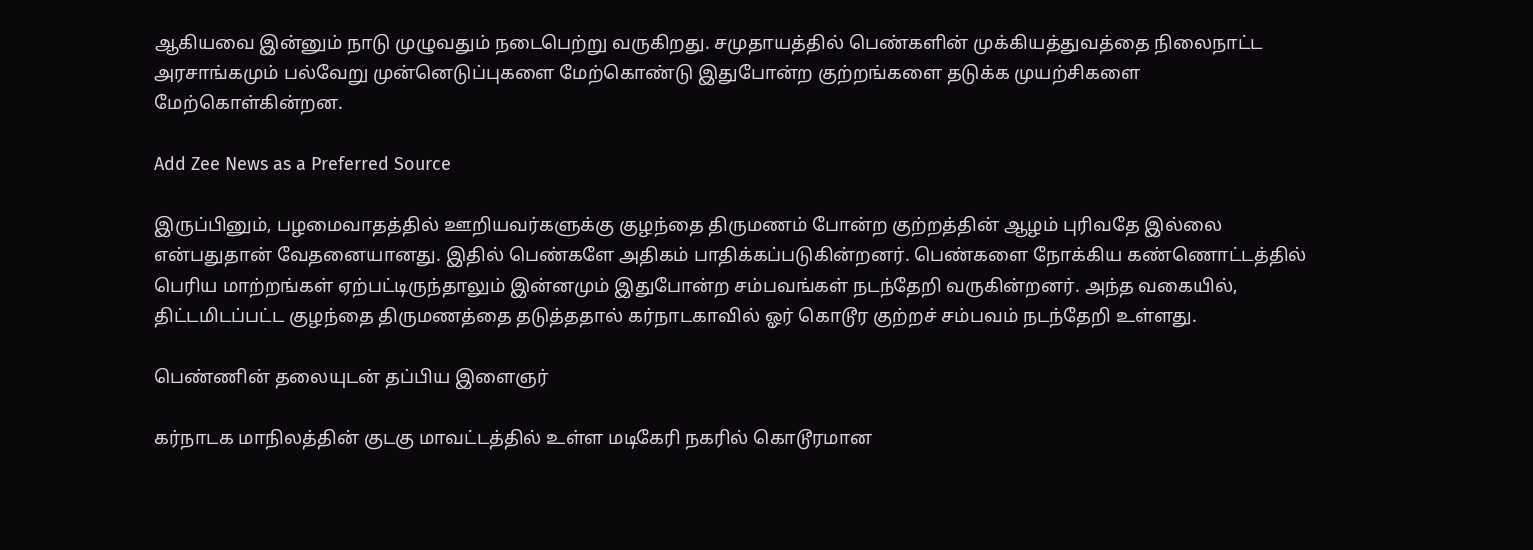ஆகியவை இன்னும் நாடு முழுவதும் நடைபெற்று வருகிறது. சமுதாயத்தில் பெண்களின் முக்கியத்துவத்தை நிலைநாட்ட அரசாங்கமும் பல்வேறு முன்னெடுப்புகளை மேற்கொண்டு இதுபோன்ற குற்றங்களை தடுக்க முயற்சிகளை மேற்கொள்கின்றன.

Add Zee News as a Preferred Source

இருப்பினும், பழமைவாதத்தில் ஊறியவர்களுக்கு குழந்தை திருமணம் போன்ற குற்றத்தின் ஆழம் புரிவதே இல்லை என்பதுதான் வேதனையானது. இதில் பெண்களே அதிகம் பாதிக்கப்படுகின்றனர். பெண்களை நோக்கிய கண்ணொட்டத்தில் பெரிய மாற்றங்கள் ஏற்பட்டிருந்தாலும் இன்னமும் இதுபோன்ற சம்பவங்கள் நடந்தேறி வருகின்றனர். அந்த வகையில், திட்டமிடப்பட்ட குழந்தை திருமணத்தை தடுத்ததால் கர்நாடகாவில் ஓர் கொடூர குற்றச் சம்பவம் நடந்தேறி உள்ளது.

பெண்ணின் தலையுடன் தப்பிய இளைஞர்

கர்நாடக மாநிலத்தின் குடகு மாவட்டத்தில் உள்ள மடிகேரி நகரில் கொடூரமான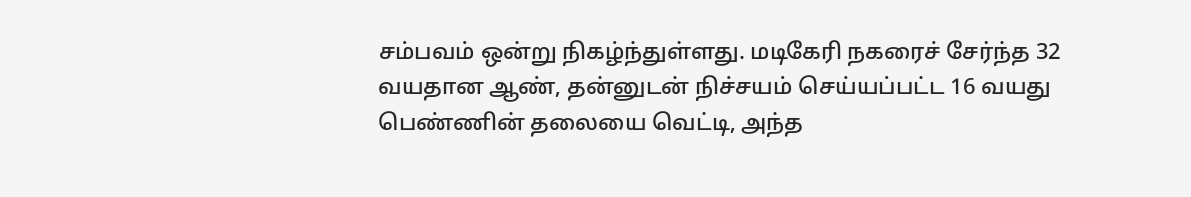சம்பவம் ஒன்று நிகழ்ந்துள்ளது. மடிகேரி நகரைச் சேர்ந்த 32 வயதான ஆண், தன்னுடன் நிச்சயம் செய்யப்பட்ட 16 வயது பெண்ணின் தலையை வெட்டி, அந்த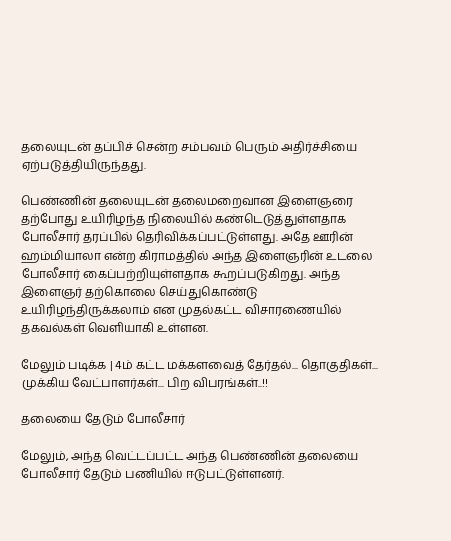தலையுடன் தப்பிச் சென்ற சம்பவம் பெரும் அதிர்ச்சியை ஏற்படுத்தியிருந்தது.

பெண்ணின் தலையுடன் தலைமறைவான இளைஞரை தற்போது உயிரிழந்த நிலையில் கண்டெடுத்துள்ளதாக போலீசார் தரப்பில் தெரிவிக்கப்பட்டுள்ளது. அதே ஊரின் ஹம்மியாலா என்ற கிராமத்தில் அந்த இளைஞரின் உடலை போலீசார் கைப்பற்றியுள்ளதாக கூறப்படுகிறது. அந்த இளைஞர் தற்கொலை செய்துகொண்டு உயிரிழந்திருக்கலாம் என முதல்கட்ட விசாரணையில் தகவல்கள் வெளியாகி உள்ளன.

மேலும் படிக்க | 4ம் கட்ட மக்களவைத் தேர்தல்... தொகுதிகள்... முக்கிய வேட்பாளர்கள்... பிற விபரங்கள்..!!

தலையை தேடும் போலீசார்

மேலும், அந்த வெட்டப்பட்ட அந்த பெண்ணின் தலையை போலீசார் தேடும் பணியில் ஈடுபட்டுள்ளனர்.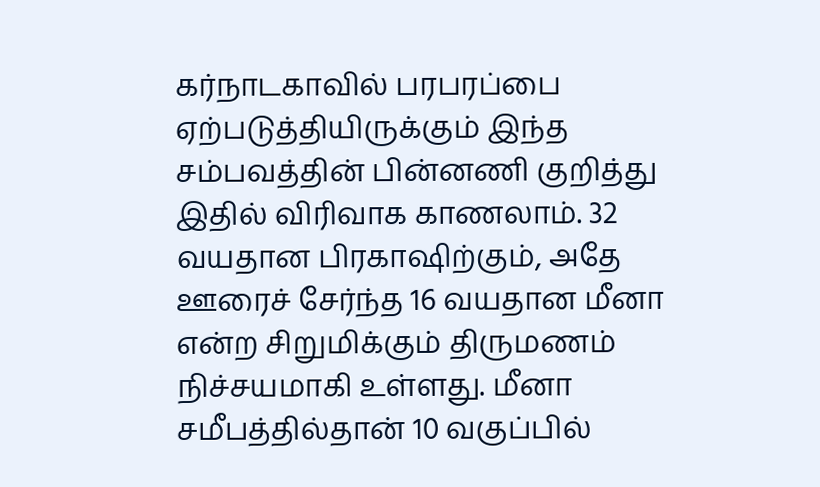கர்நாடகாவில் பரபரப்பை ஏற்படுத்தியிருக்கும் இந்த சம்பவத்தின் பின்னணி குறித்து இதில் விரிவாக காணலாம். 32 வயதான பிரகாஷிற்கும், அதே ஊரைச் சேர்ந்த 16 வயதான மீனா என்ற சிறுமிக்கும் திருமணம் நிச்சயமாகி உள்ளது. மீனா சமீபத்தில்தான் 10 வகுப்பில்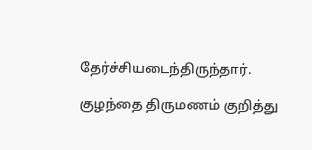தேர்ச்சியடைந்திருந்தார்.

குழந்தை திருமணம் குறித்து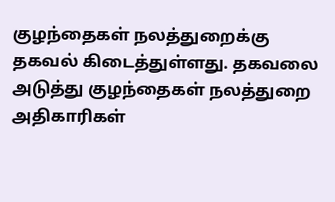குழந்தைகள் நலத்துறைக்கு தகவல் கிடைத்துள்ளது. தகவலை அடுத்து குழந்தைகள் நலத்துறை அதிகாரிகள்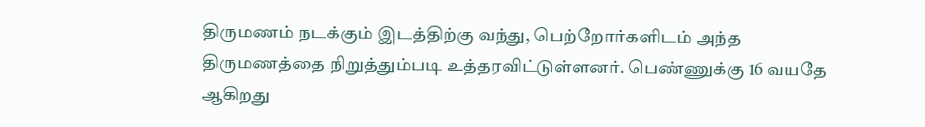திருமணம் நடக்கும் இடத்திற்கு வந்து, பெற்றோர்களிடம் அந்த திருமணத்தை நிறுத்தும்படி உத்தரவிட்டுள்ளனர். பெண்ணுக்கு 16 வயதே ஆகிறது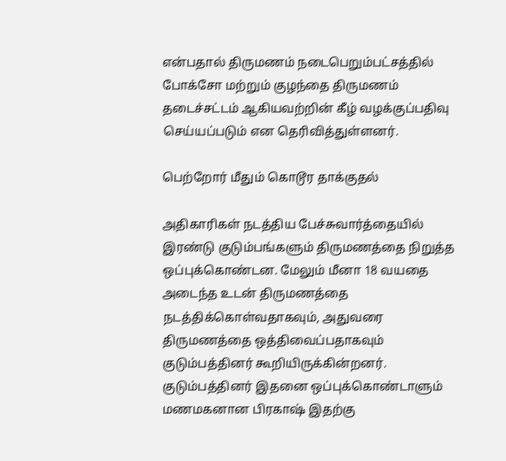என்பதால் திருமணம் நடைபெறும்பட்சத்தில் போக்சோ மற்றும் குழந்தை திருமணம் தடைச்சட்டம் ஆகியவற்றின் கீழ் வழக்குப்பதிவு செய்யப்படும் என தெரிவித்துள்ளனர்.

பெற்றோர் மீதும் கொடூர தாக்குதல்

அதிகாரிகள் நடத்திய பேச்சுவார்த்தையில் இரண்டு குடும்பங்களும் திருமணத்தை நிறுத்த ஒப்புக்கொண்டன. மேலும் மீனா 18 வயதை அடைந்த உடன் திருமணத்தை நடத்திக்கொள்வதாகவும், அதுவரை திருமணத்தை ஒத்திவைப்பதாகவும் குடும்பத்தினர் கூறியிருக்கின்றனர். குடும்பத்தினர் இதனை ஒப்புக்கொண்டாளும் மணமகனான பிரகாஷ் இதற்கு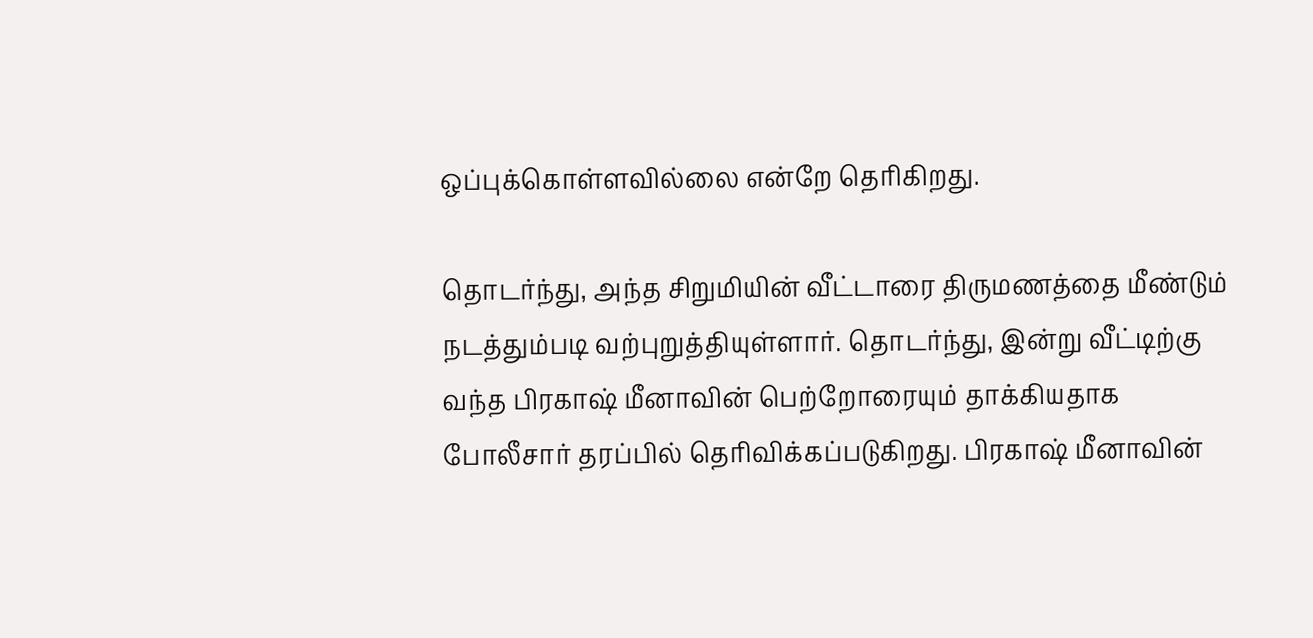ஒப்புக்கொள்ளவில்லை என்றே தெரிகிறது.

தொடர்ந்து, அந்த சிறுமியின் வீட்டாரை திருமணத்தை மீண்டும் நடத்தும்படி வற்புறுத்தியுள்ளார். தொடர்ந்து, இன்று வீட்டிற்கு வந்த பிரகாஷ் மீனாவின் பெற்றோரையும் தாக்கியதாக போலீசார் தரப்பில் தெரிவிக்கப்படுகிறது. பிரகாஷ் மீனாவின்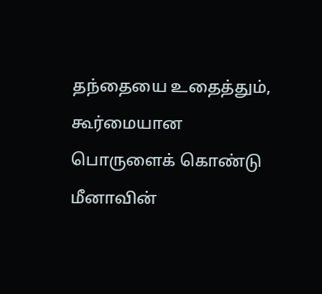தந்தையை உதைத்தும், கூர்மையான பொருளைக் கொண்டு மீனாவின்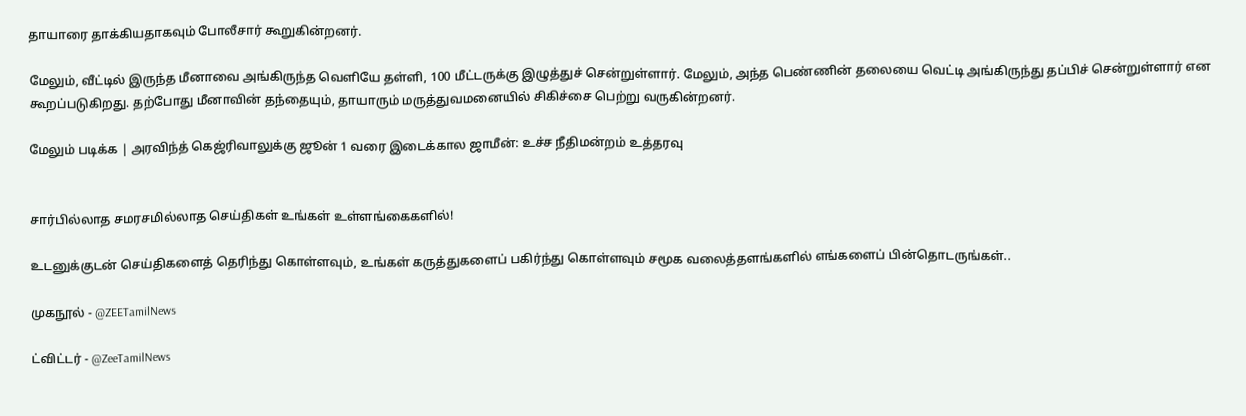தாயாரை தாக்கியதாகவும் போலீசார் கூறுகின்றனர்.

மேலும், வீட்டில் இருந்த மீனாவை அங்கிருந்த வெளியே தள்ளி, 100 மீட்டருக்கு இழுத்துச் சென்றுள்ளார். மேலும், அந்த பெண்ணின் தலையை வெட்டி அங்கிருந்து தப்பிச் சென்றுள்ளார் என கூறப்படுகிறது. தற்போது மீனாவின் தந்தையும், தாயாரும் மருத்துவமனையில் சிகிச்சை பெற்று வருகின்றனர்.

மேலும் படிக்க | அரவிந்த் கெஜ்ரிவாலுக்கு ஜூன் 1 வரை இடைக்கால ஜாமீன்: உச்ச நீதிமன்றம் உத்தரவு


சார்பில்லாத சமரசமில்லாத செய்திகள் உங்கள் உள்ளங்கைகளில்!

உடனுக்குடன் செய்திகளைத் தெரிந்து கொள்ளவும், உங்கள் கருத்துகளைப் பகிர்ந்து கொள்ளவும் சமூக வலைத்தளங்களில் எங்களைப் பின்தொடருங்கள்..

முகநூல் - @ZEETamilNews

ட்விட்டர் - @ZeeTamilNews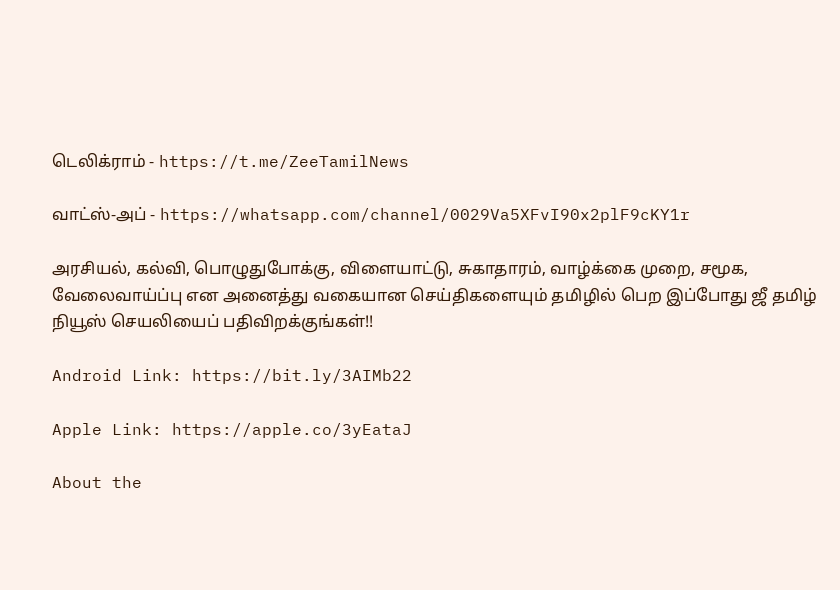டெலிக்ராம் - https://t.me/ZeeTamilNews

வாட்ஸ்-அப் - https://whatsapp.com/channel/0029Va5XFvI90x2plF9cKY1r

அரசியல், கல்வி, பொழுதுபோக்கு, விளையாட்டு, சுகாதாரம், வாழ்க்கை முறை, சமூக, வேலைவாய்ப்பு என அனைத்து வகையான செய்திகளையும் தமிழில் பெற இப்போது ஜீ தமிழ் நியூஸ் செயலியைப் பதிவிறக்குங்கள்!!

Android Link: https://bit.ly/3AIMb22

Apple Link: https://apple.co/3yEataJ

About the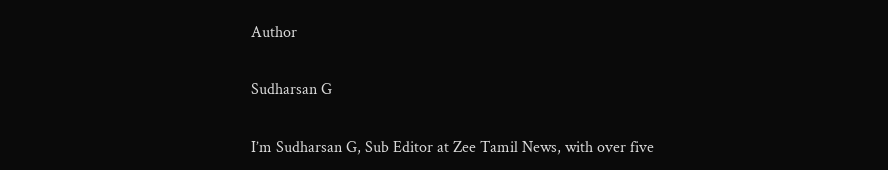Author

Sudharsan G

I’m Sudharsan G, Sub Editor at Zee Tamil News, with over five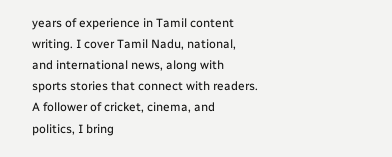years of experience in Tamil content writing. I cover Tamil Nadu, national, and international news, along with sports stories that connect with readers. A follower of cricket, cinema, and politics, I bring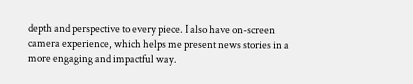depth and perspective to every piece. I also have on-screen camera experience, which helps me present news stories in a more engaging and impactful way.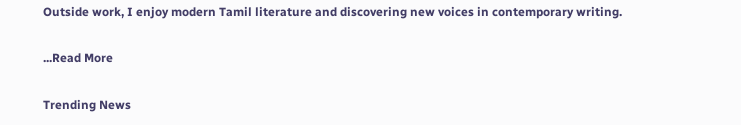Outside work, I enjoy modern Tamil literature and discovering new voices in contemporary writing.

...Read More

Trending News